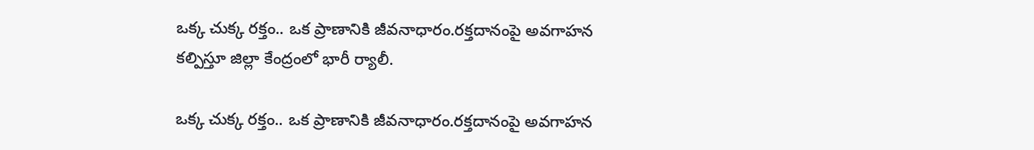ఒక్క చుక్క రక్తం.. ఒక ప్రాణానికి జీవనాధారం.రక్తదానంపై అవగాహన కల్పిస్తూ జిల్లా కేంద్రంలో భారీ ర్యాలీ.

ఒక్క చుక్క రక్తం.. ఒక ప్రాణానికి జీవనాధారం.రక్తదానంపై అవగాహన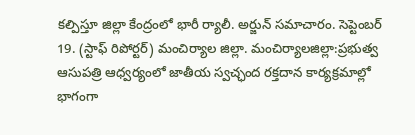కల్పిస్తూ జిల్లా కేంద్రంలో భారీ ర్యాలీ. అర్జున్ సమాచారం. సెప్టెంబర్ 19. (స్టాఫ్ రిపోర్టర్) మంచిర్యాల జిల్లా. మంచిర్యాలజిల్లా:ప్రభుత్వ ఆసుపత్రి ఆధ్వర్యంలో జాతీయ స్వచ్ఛంద రక్తదాన కార్యక్రమాల్లో భాగంగా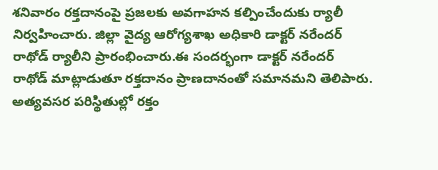శనివారం రక్తదానంపై ప్రజలకు అవగాహన కల్పించేందుకు ర్యాలీ నిర్వహించారు. జిల్లా వైద్య ఆరోగ్యశాఖ అధికారి డాక్టర్ నరేందర్ రాథోడ్ ర్యాలీని ప్రారంభించారు.ఈ సందర్భంగా డాక్టర్ నరేందర్ రాథోడ్ మాట్లాడుతూ రక్తదానం ప్రాణదానంతో సమానమని తెలిపారు. అత్యవసర పరిస్థితుల్లో రక్తం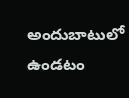అందుబాటులో ఉండటం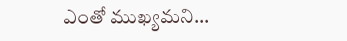ఎంతో ముఖ్యమని...